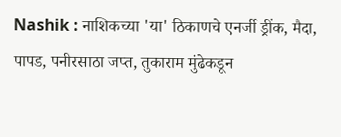Nashik : नाशिकच्या 'या' ठिकाणचे एनर्जी ड्रींक, मैदा, पापड, पनीरसाठा जप्त, तुकाराम मुंढेकडून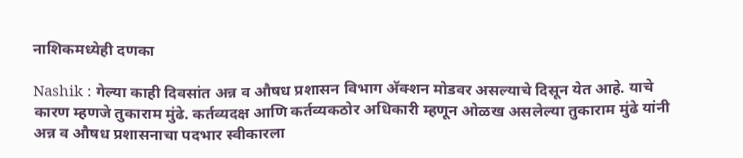नाशिकमध्येही दणका

Nashik : गेल्या काही दिवसांत अन्न व औषध प्रशासन विभाग अ‍ॅक्शन मोडवर असल्याचे दिसून येत आहे. याचे कारण म्हणजे तुकाराम मुंढे. कर्तव्यदक्ष आणि कर्तव्यकठोर अधिकारी म्हणून ओळख असलेल्या तुकाराम मुंढे यांनी अन्न व औषध प्रशासनाचा पदभार स्वीकारला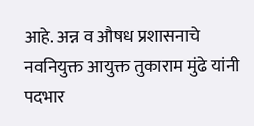आहे. अन्न व औषध प्रशासनाचे नवनियुक्त आयुक्त तुकाराम मुंढे यांनी पदभार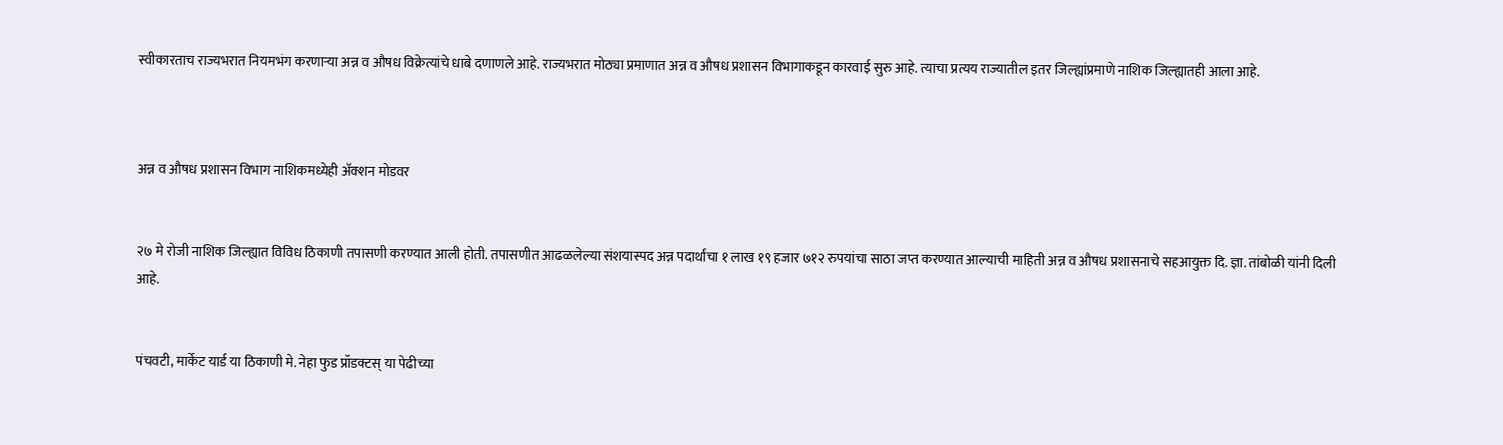स्वीकारताच राज्यभरात नियमभंग करणाऱ्या अन्न व औषध विक्रेत्यांचे धाबे दणाणले आहे. राज्यभरात मोठ्या प्रमाणात अन्न व औषध प्रशासन विभागाकडून कारवाई सुरु आहे. त्याचा प्रत्यय राज्यातील इतर जिल्ह्यांप्रमाणे नाशिक जिल्ह्यातही आला आहे.



अन्न व औषध प्रशासन विभाग नाशिकमध्येही अ‍ॅक्शन मोडवर


२७ मे रोजी नाशिक जिल्ह्यात विविध ठिकाणी तपासणी करण्यात आली होती. तपासणीत आढळलेल्या संशयास्पद अन्न पदार्थांचा १ लाख १९ हजार ७१२ रुपयांचा साठा जप्त करण्यात आल्याची माहिती अन्न व औषध प्रशासनाचे सहआयुक्त दि. ज्ञा. तांबोळी यांनी दिली आहे.


पंचवटी, मार्केट यार्ड या ठिकाणी मे. नेहा फुड प्रॉडक्टस् या पेढीच्या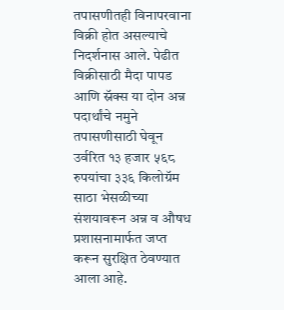तपासणीतही विनापरवाना विक्री होत असल्याचे निदर्शनास आले. पेढीत विक्रीसाठी मैदा पापड आणि स्नॅक्स या दोन अन्न पदार्थांचे नमुने तपासणीसाठी घेवून उर्वरित १३ हजार ५६८ रुपयांचा ३३६ किलोग्रॅम साठा भेसळीच्या संशयावरून अन्न व औषध प्रशासनामार्फत जप्त करून सुरक्षित ठेवण्यात आला आहे.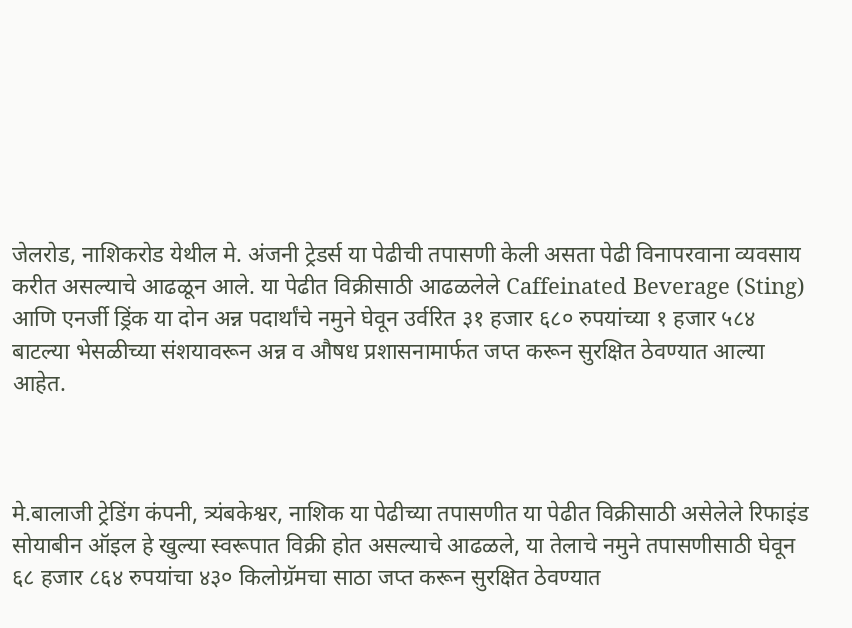जेलरोड, नाशिकरोड येथील मे. अंजनी ट्रेडर्स या पेढीची तपासणी केली असता पेढी विनापरवाना व्यवसाय करीत असल्याचे आढळून आले. या पेढीत विक्रीसाठी आढळलेले Caffeinated Beverage (Sting) आणि एनर्जी ड्रिंक या दोन अन्न पदार्थांचे नमुने घेवून उर्वरित ३१ हजार ६८० रुपयांच्या १ हजार ५८४ बाटल्या भेसळीच्या संशयावरून अन्न व औषध प्रशासनामार्फत जप्त करून सुरक्षित ठेवण्यात आल्या आहेत.



मे.बालाजी ट्रेडिंग कंपनी, त्र्यंबकेश्वर, नाशिक या पेढीच्या तपासणीत या पेढीत विक्रीसाठी असेलेले रिफाइंड सोयाबीन ऑइल हे खुल्‍या स्वरूपात विक्री होत असल्याचे आढळले, या तेलाचे नमुने तपासणीसाठी घेवून ६८ हजार ८६४ रुपयांचा ४३० किलोग्रॅमचा साठा जप्त करून सुरक्षित ठेवण्यात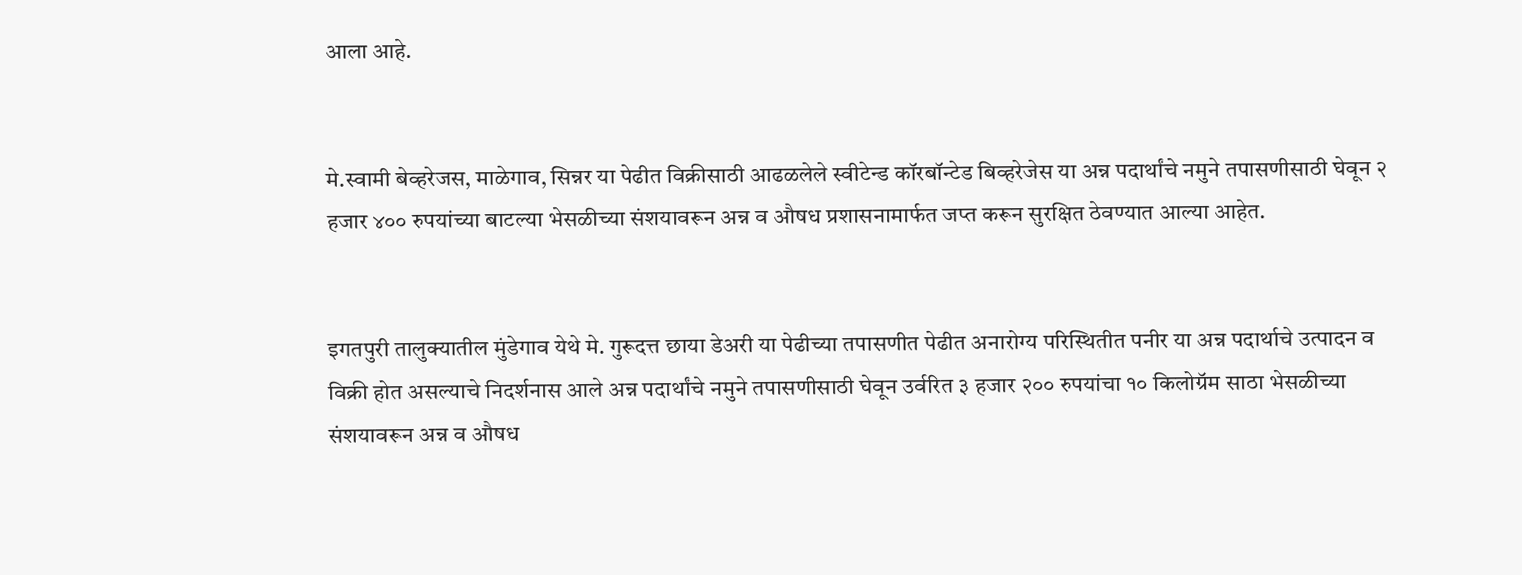आला आहे.


मे.स्वामी बेव्हरेजस, माळेगाव, सिन्नर या पेढीत विक्रीसाठी आढळलेले स्वीटेन्ड कॉरबॉन्टेड बिव्हरेजेस या अन्न पदार्थांचे नमुने तपासणीसाठी घेवून २ हजार ४०० रुपयांच्या बाटल्या भेसळीच्या संशयावरून अन्न व औषध प्रशासनामार्फत जप्त करून सुरक्षित ठेवण्यात आल्या आहेत.


इगतपुरी तालुक्यातील मुंडेगाव येथे मे. गुरूदत्त छाया डेअरी या पेढीच्या तपासणीत पेढीत अनारोग्य परिस्थितीत पनीर या अन्न पदार्थाचे उत्पादन व विक्री होत असल्याचे निदर्शनास आले अन्न पदार्थांचे नमुने तपासणीसाठी घेवून उर्वरित ३ हजार २०० रुपयांचा १० किलोग्रॅम साठा भेसळीच्या संशयावरून अन्न व औषध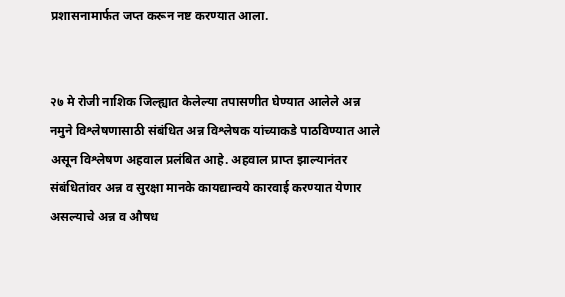प्रशासनामार्फत जप्त करून नष्ट करण्यात आला.


२७ मे रोजी नाशिक जिल्ह्यात केलेल्या तपासणीत घेण्यात आलेले अन्न नमुने विश्लेषणासाठी संबंधित अन्न विश्लेषक यांच्याकडे पाठविण्यात आले असून विश्लेषण अहवाल प्रलंबित आहे. अहवाल प्राप्त झाल्यानंतर संबंधितांवर अन्न व सुरक्षा मानके कायद्यान्वये कारवाई करण्यात येणार असल्याचे अन्न व औषध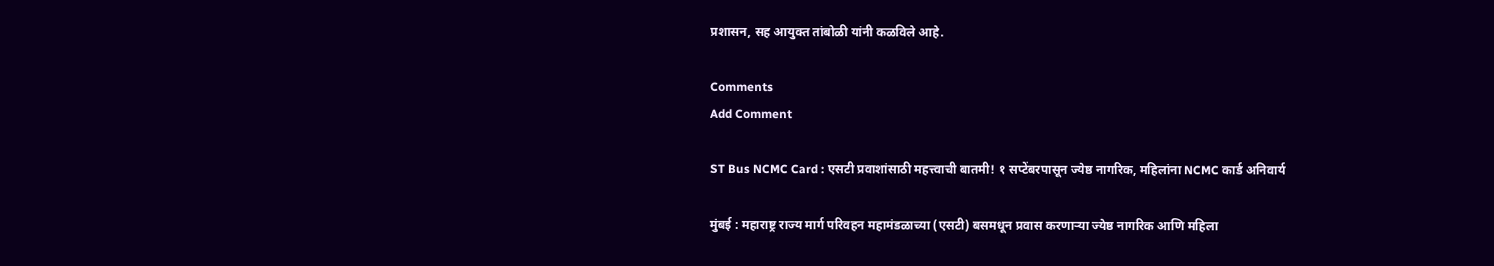प्रशासन, सह आयुक्त तांबोळी यांनी कळविले आहे.

Comments
Add Comment

ST Bus NCMC Card : एसटी प्रवाशांसाठी महत्त्वाची बातमी! १ सप्टेंबरपासून ज्येष्ठ नागरिक, महिलांना NCMC कार्ड अनिवार्य

मुंबई : महाराष्ट्र राज्य मार्ग परिवहन महामंडळाच्या (एसटी) बसमधून प्रवास करणाऱ्या ज्येष्ठ नागरिक आणि महिला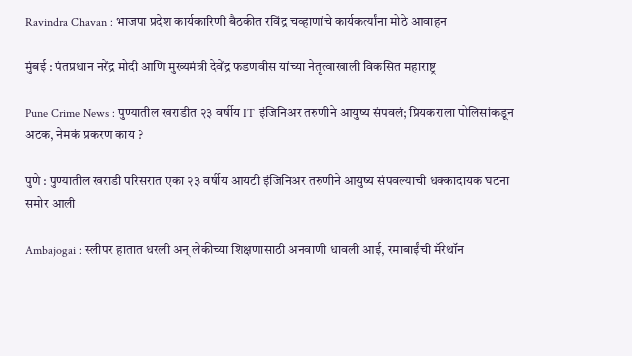Ravindra Chavan : भाजपा प्रदेश कार्यकारिणी बैठकीत रविंद्र चव्हाणांचे कार्यकर्त्यांना मोठे आवाहन

मुंबई : पंतप्रधान नरेंद्र मोदी आणि मुख्यमंत्री देवेंद्र फडणवीस यांच्या नेतृत्वाखाली विकसित महाराष्ट्र

Pune Crime News : पुण्यातील खराडीत २३ वर्षीय IT इंजिनिअर तरुणीने आयुष्य संपवलं; प्रियकराला पोलिसांकडून अटक, नेमकं प्रकरण काय ?

पुणे : पुण्यातील खराडी परिसरात एका २३ वर्षीय आयटी इंजिनिअर तरुणीने आयुष्य संपवल्याची धक्कादायक घटना समोर आली

Ambajogai : स्लीपर हातात धरली अन् लेकीच्या शिक्षणासाठी अनवाणी धावली आई, रमाबाईंची मॅरेथॉन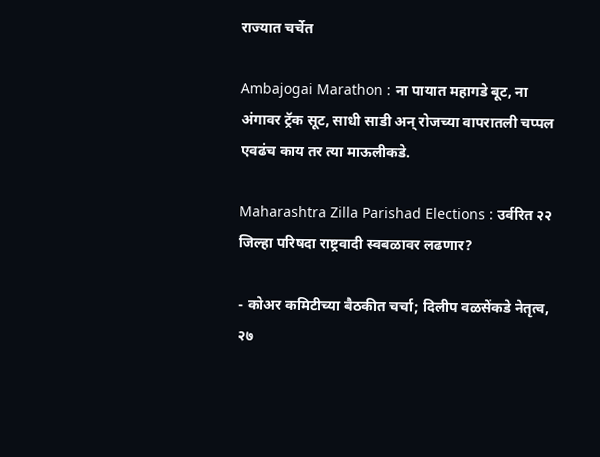राज्यात चर्चेत

Ambajogai Marathon : ना पायात महागडे बूट, ना अंगावर ट्रॅक सूट, साधी साडी अन् रोजच्या वापरातली चप्पल एवढंच काय तर त्या माऊलीकडे.

Maharashtra Zilla Parishad Elections : उर्वरित २२ जिल्हा परिषदा राष्ट्रवादी स्वबळावर लढणार?

- कोअर कमिटीच्या बैठकीत चर्चा; दिलीप वळसेंकडे नेतृत्व, २७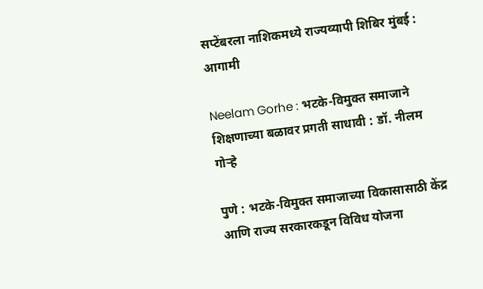सप्टेंबरला नाशिकमध्ये राज्यव्यापी शिबिर मुंबई : आगामी

Neelam Gorhe : भटके-विमुक्त समाजाने शिक्षणाच्या बळावर प्रगती साधावी : डॉ. नीलम गोऱ्हे

पुणे : भटके-विमुक्त समाजाच्या विकासासाठी केंद्र आणि राज्य सरकारकडून विविध योजना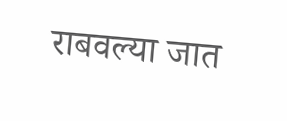राबवल्या जात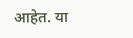आहेत. या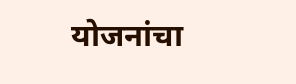योजनांचा